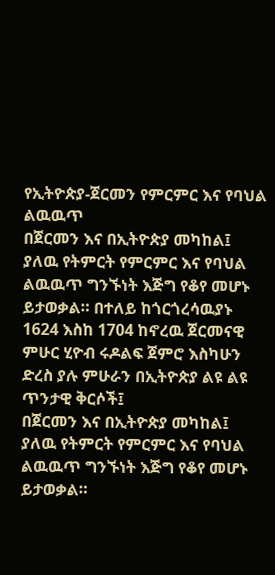የኢትዮጵያ-ጀርመን የምርምር እና የባህል ልዉዉጥ
በጀርመን እና በኢትዮጵያ መካከል፤ ያለዉ የትምርት የምርምር እና የባህል ልዉዉጥ ግንኙነት እጅግ የቆየ መሆኑ ይታወቃል። በተለይ ከጎርጎረሳዉያኑ 1624 እስከ 1704 ከኖረዉ ጀርመናዊ ምሁር ሂዮብ ሩዶልፍ ጀምሮ እስካሁን ድረስ ያሉ ምሁራን በኢትዮጵያ ልዩ ልዩ ጥንታዊ ቅርሶች፤
በጀርመን እና በኢትዮጵያ መካከል፤ ያለዉ የትምርት የምርምር እና የባህል ልዉዉጥ ግንኙነት እጅግ የቆየ መሆኑ ይታወቃል።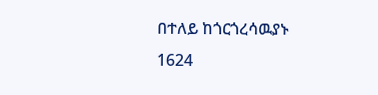በተለይ ከጎርጎረሳዉያኑ 1624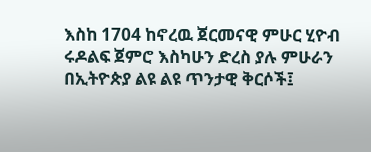እስከ 1704 ከኖረዉ ጀርመናዊ ምሁር ሂዮብ ሩዶልፍ ጀምሮ እስካሁን ድረስ ያሉ ምሁራን በኢትዮጵያ ልዩ ልዩ ጥንታዊ ቅርሶች፤